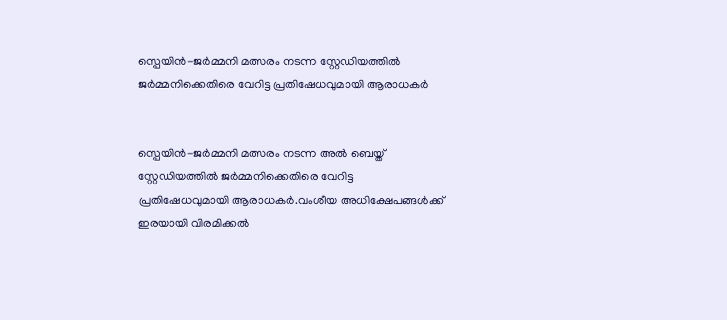സ്പെയിന്‍-ജര്‍മ്മനി മത്സരം നടന്ന സ്റ്റേഡിയത്തില്‍ ജര്‍മ്മനിക്കെതിരെ വേറിട്ട പ്രതിഷേധവുമായി ആരാധകര്‍


സ്പെയിന്‍-ജര്‍മ്മനി മത്സരം നടന്ന അല്‍ ബെയ്ത് സ്റ്റേഡിയത്തില്‍ ജര്‍മ്മനിക്കെതിരെ വേറിട്ട പ്രതിഷേധവുമായി ആരാധകര്‍.വംശീയ അധിക്ഷേപങ്ങള്‍ക്ക് ഇരയായി വിരമിക്കല്‍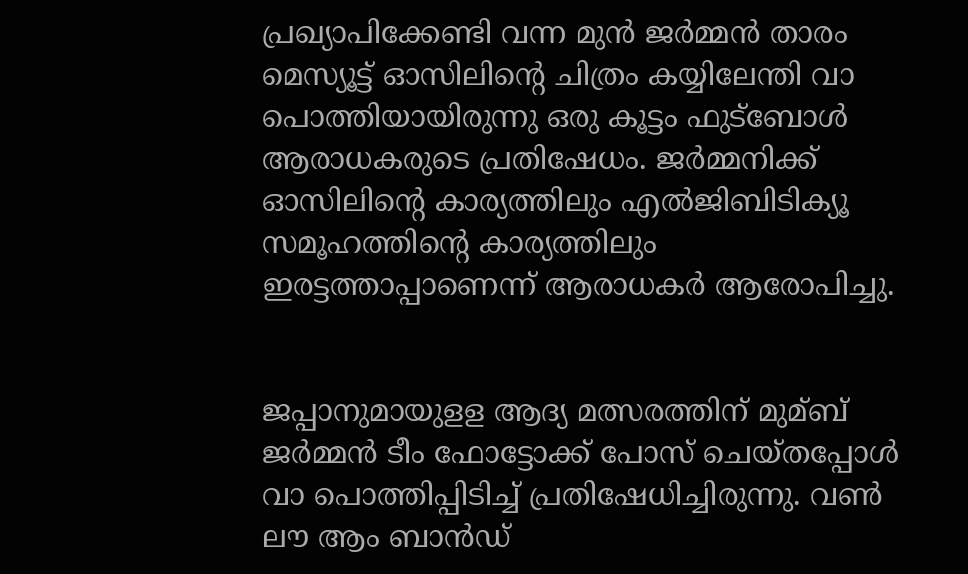പ്രഖ്യാപിക്കേണ്ടി വന്ന മുന്‍ ജര്‍മ്മന്‍ താരം മെസ്യൂട്ട് ഓസിലിന്റെ ചിത്രം കയ്യിലേന്തി വാ പൊത്തിയായിരുന്നു ഒരു കൂട്ടം ഫുട്ബോള്‍ ആരാധകരുടെ പ്രതിഷേധം. ജര്‍മ്മനിക്ക് ഓസിലിന്റെ കാര്യത്തിലും എല്‍ജിബിടിക്യൂ സമൂഹത്തിന്റെ കാര്യത്തിലും ഇരട്ടത്താപ്പാണെന്ന് ആരാധകര്‍ ആരോപിച്ചു.


ജപ്പാനുമായുളള ആദ്യ മത്സരത്തിന് മുമ്ബ് ജര്‍മ്മന്‍ ടീം ഫോട്ടോക്ക് പോസ് ചെയ്തപ്പോള്‍ വാ പൊത്തിപ്പിടിച്ച്‌ പ്രതിഷേധിച്ചിരുന്നു. വണ്‍ ലൗ ആം ബാന്‍ഡ്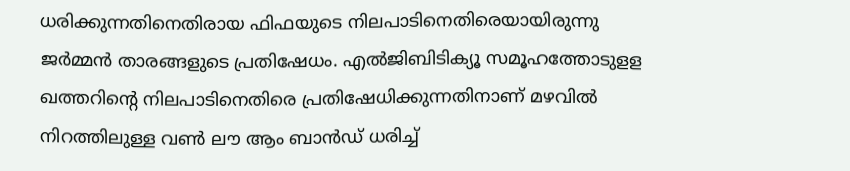ധരിക്കുന്നതിനെതിരായ ഫിഫയുടെ നിലപാടിനെതിരെയായിരുന്നു ജര്‍മ്മന്‍ താരങ്ങളുടെ പ്രതിഷേധം. എല്‍ജിബിടിക്യൂ സമൂഹത്തോടുളള ഖത്തറിന്റെ നിലപാടിനെതിരെ പ്രതിഷേധിക്കുന്നതിനാണ് മഴവില്‍ നിറത്തിലുള്ള വണ്‍ ലൗ ആം ബാന്‍ഡ് ധരിച്ച്‌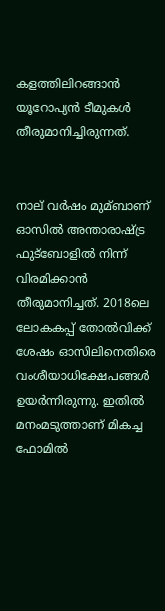കളത്തിലിറങ്ങാന്‍ യൂറോപ്യന്‍ ടീമുകള്‍ തീരുമാനിച്ചിരുന്നത്.


നാല് വര്‍ഷം മുമ്ബാണ് ഓസില്‍ അന്താരാഷ്ട്ര ഫുട്ബോളില്‍ നിന്ന് വിരമിക്കാന്‍ തീരുമാനിച്ചത്. 2018ലെ ലോകകപ്പ് തോല്‍വിക്ക് ശേഷം ഓസിലിനെതിരെ വംശീയാധിക്ഷേപങ്ങള്‍ ഉയര്‍ന്നിരുന്നു. ഇതില്‍ മനംമടുത്താണ് മികച്ച ഫോമില്‍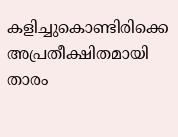കളിച്ചുകൊണ്ടിരിക്കെ അപ്രതീക്ഷിതമായി താരം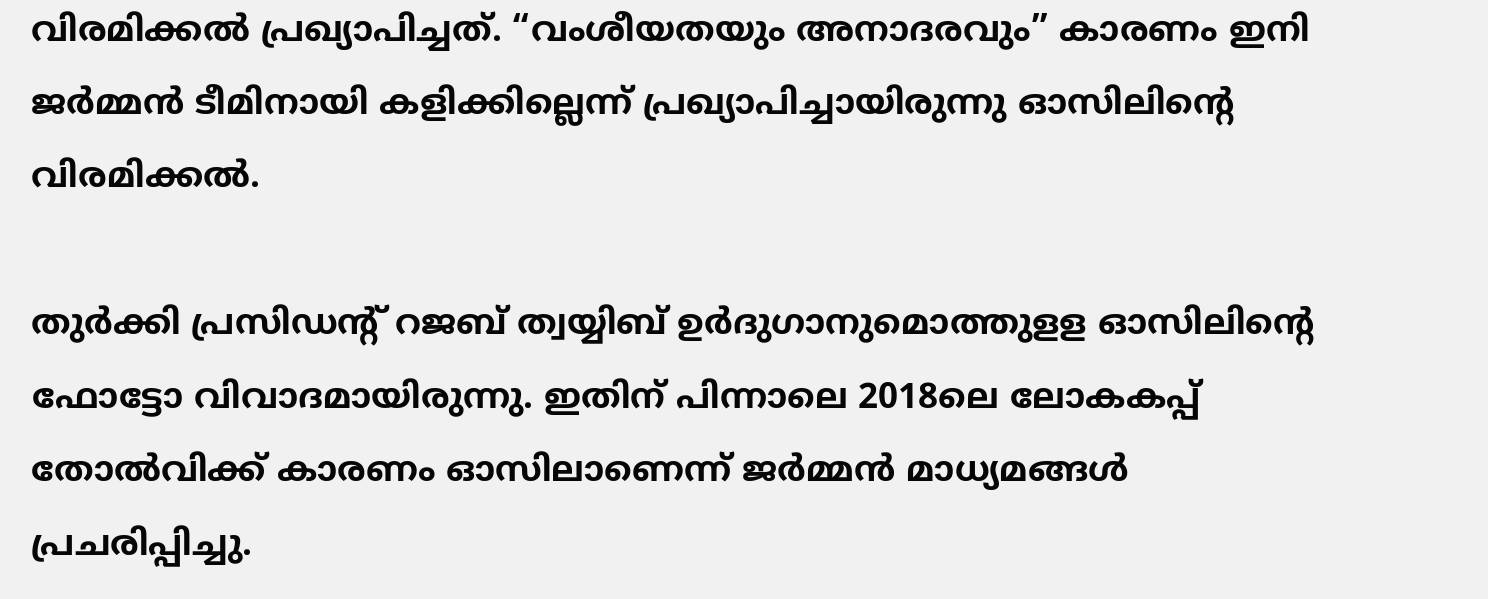വിരമിക്കല്‍ പ്രഖ്യാപിച്ചത്. “വംശീയതയും അനാദരവും” കാരണം ഇനി ജര്‍മ്മന്‍ ടീമിനായി കളിക്കില്ലെന്ന് പ്രഖ്യാപിച്ചായിരുന്നു ഓസിലിന്റെ വിരമിക്കല്‍.

തുര്‍ക്കി പ്രസിഡന്റ് റജബ് ത്വയ്യിബ് ഉര്‍ദുഗാനുമൊത്തുളള ഓസിലിന്റെ ഫോട്ടോ വിവാദമായിരുന്നു. ഇതിന് പിന്നാലെ 2018ലെ ലോകകപ്പ് തോല്‍വിക്ക് കാരണം ഓസിലാണെന്ന് ജര്‍മ്മന്‍ മാധ്യമങ്ങള്‍ പ്രചരിപ്പിച്ചു.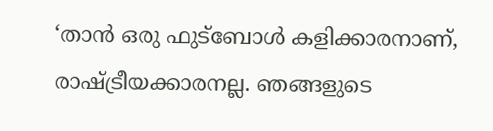‘താന്‍ ഒരു ഫുട്ബോള്‍ കളിക്കാരനാണ്, രാഷ്ട്രീയക്കാരനല്ല. ഞങ്ങളുടെ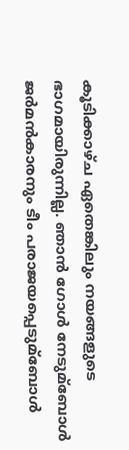കൂടിക്കാഴ്ച ഏതെങ്കിലും നയങ്ങളുടെ ഭാഗമായിരുന്നില്ല. ഞാന്‍ ഗോള്‍ നേടുമ്ബോള്‍ ജര്‍മന്‍കാരനും ടീം പരാജയപ്പെടുമ്ബോള്‍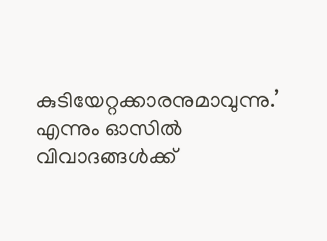കുടിയേറ്റക്കാരനുമാവുന്നു.’ എന്നും ഓസില്‍ വിവാദങ്ങള്‍ക്ക്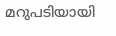മറുപടിയായി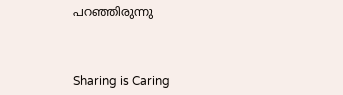പറഞ്ഞിരുന്നു



Sharing is Caring